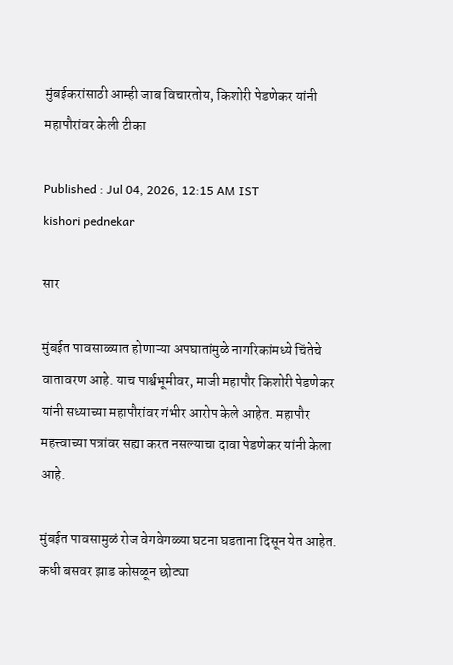मुंबईकरांसाठी आम्ही जाब विचारतोय, किशोरी पेडणेकर यांनी महापौरांवर केली टीका

Published : Jul 04, 2026, 12:15 AM IST
kishori pednekar

सार

मुंबईत पावसाळ्यात होणाऱ्या अपघातांमुळे नागरिकांमध्ये चिंतेचे वातावरण आहे. याच पार्श्वभूमीवर, माजी महापौर किशोरी पेडणेकर यांनी सध्याच्या महापौरांवर गंभीर आरोप केले आहेत. महापौर महत्त्वाच्या पत्रांवर सह्या करत नसल्याचा दावा पेडणेकर यांनी केला आहे.

मुंबईत पावसामुळं रोज वेगवेगळ्या घटना घडताना दिसून येत आहेत. कधी बसवर झाड कोसळून छोट्या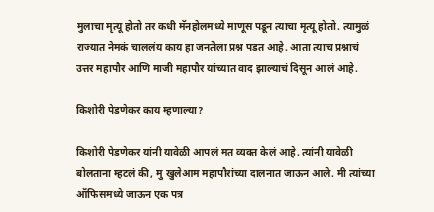मुलाचा मृत्यू होतो तर कधी मॅनहोलमध्ये माणूस पडून त्याचा मृत्यू होतो. त्यामुळं राज्यात नेमकं चाललंय काय हा जनतेला प्रश्न पडत आहे. आता त्याच प्रश्नाचं उत्तर महापौर आणि माजी महापौर यांच्यात वाद झाल्याचं दिसून आलं आहे.

किशोरी पेडणेकर काय म्हणाल्या?

किशोरी पेडणेकर यांनी यावेळी आपलं मत व्यक्त केलं आहे. त्यांनी यावेळी बोलताना म्हटलं की, मु खुलेआम महापौरांच्या दालनात जाऊन आले. मी त्यांच्या ऑफिसमध्ये जाऊन एक पत्र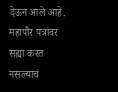देऊन आले आहे. महापौर पत्रांवर सह्या करत नसल्याचं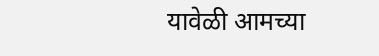यावेळी आमच्या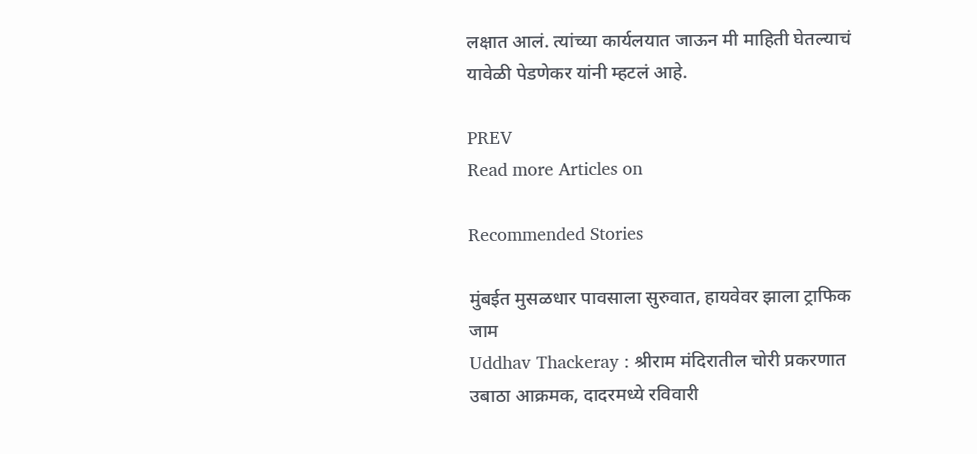लक्षात आलं. त्यांच्या कार्यलयात जाऊन मी माहिती घेतल्याचं यावेळी पेडणेकर यांनी म्हटलं आहे.

PREV
Read more Articles on

Recommended Stories

मुंबईत मुसळधार पावसाला सुरुवात, हायवेवर झाला ट्राफिक जाम
Uddhav Thackeray : श्रीराम मंदिरातील चोरी प्रकरणात उबाठा आक्रमक, दादरमध्ये रविवारी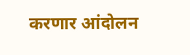करणार आंदोलन